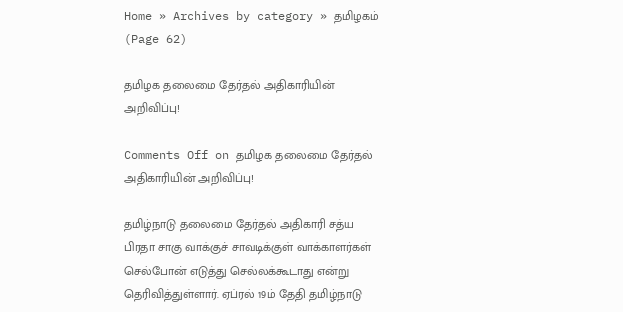Home » Archives by category » தமிழகம் (Page 62)

தமிழக தலைமை தேர்தல் அதிகாரியின் அறிவிப்பு!

Comments Off on தமிழக தலைமை தேர்தல் அதிகாரியின் அறிவிப்பு!

தமிழ்நாடு தலைமை தேர்தல் அதிகாரி சத்ய பிரதா சாகு வாக்குச் சாவடிக்குள் வாக்காளர்கள் செல்போன் எடுத்து செல்லக்கூடாது என்று தெரிவித்துள்ளார். ஏப்ரல் 19ம் தேதி தமிழ்நாடு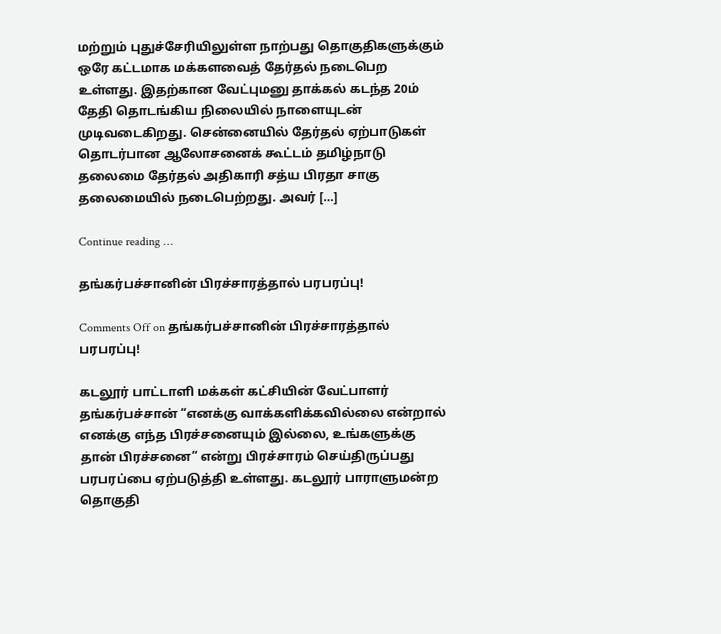மற்றும் புதுச்சேரியிலுள்ள நாற்பது தொகுதிகளுக்கும் ஒரே கட்டமாக மக்களவைத் தேர்தல் நடைபெற உள்ளது. இதற்கான வேட்புமனு தாக்கல் கடந்த 20ம் தேதி தொடங்கிய நிலையில் நாளையுடன் முடிவடைகிறது. சென்னையில் தேர்தல் ஏற்பாடுகள் தொடர்பான ஆலோசனைக் கூட்டம் தமிழ்நாடு தலைமை தேர்தல் அதிகாரி சத்ய பிரதா சாகு தலைமையில் நடைபெற்றது. அவர் […]

Continue reading …

தங்கர்பச்சானின் பிரச்சாரத்தால் பரபரப்பு!

Comments Off on தங்கர்பச்சானின் பிரச்சாரத்தால் பரபரப்பு!

கடலூர் பாட்டாளி மக்கள் கட்சியின் வேட்பாளர் தங்கர்பச்சான் “எனக்கு வாக்களிக்கவில்லை என்றால் எனக்கு எந்த பிரச்சனையும் இல்லை, உங்களுக்கு தான் பிரச்சனை” என்று பிரச்சாரம் செய்திருப்பது பரபரப்பை ஏற்படுத்தி உள்ளது. கடலூர் பாராளுமன்ற தொகுதி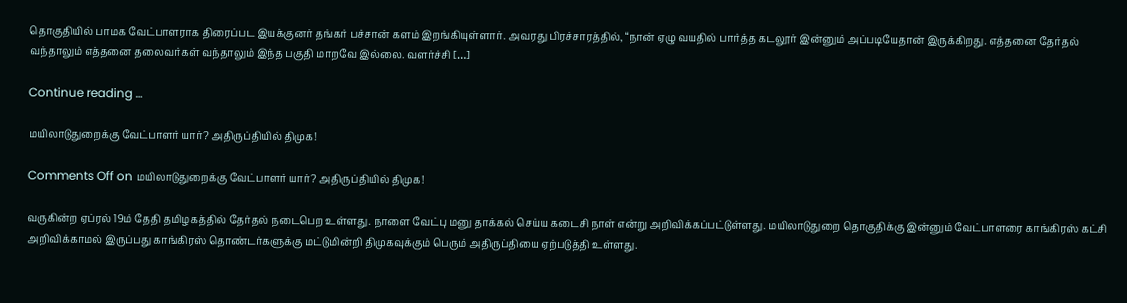தொகுதியில் பாமக வேட்பாளராக திரைப்பட இயக்குனர் தங்கர் பச்சான் களம் இறங்கியுள்ளார். அவரது பிரச்சாரத்தில், “நான் ஏழு வயதில் பார்த்த கடலூர் இன்னும் அப்படியேதான் இருக்கிறது. எத்தனை தேர்தல் வந்தாலும் எத்தனை தலைவர்கள் வந்தாலும் இந்த பகுதி மாறவே இல்லை. வளர்ச்சி […]

Continue reading …

மயிலாடுதுறைக்கு வேட்பாளர் யார்? அதிருப்தியில் திமுக!

Comments Off on மயிலாடுதுறைக்கு வேட்பாளர் யார்? அதிருப்தியில் திமுக!

வருகின்ற ஏப்ரல் 19ம் தேதி தமிழகத்தில் தேர்தல் நடைபெற உள்ளது. நாளை வேட்பு மனு தாக்கல் செய்ய கடைசி நாள் என்று அறிவிக்கப்பட்டுள்ளது. மயிலாடுதுறை தொகுதிக்கு இன்னும் வேட்பாளரை காங்கிரஸ் கட்சி அறிவிக்காமல் இருப்பது காங்கிரஸ் தொண்டர்களுக்கு மட்டுமின்றி திமுகவுக்கும் பெரும் அதிருப்தியை ஏற்படுத்தி உள்ளது.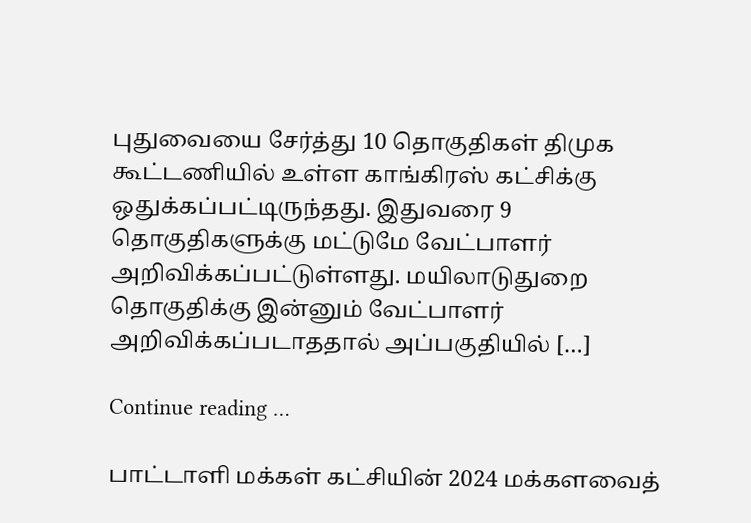புதுவையை சேர்த்து 10 தொகுதிகள் திமுக கூட்டணியில் உள்ள காங்கிரஸ் கட்சிக்கு ஒதுக்கப்பட்டிருந்தது. இதுவரை 9 தொகுதிகளுக்கு மட்டுமே வேட்பாளர் அறிவிக்கப்பட்டுள்ளது. மயிலாடுதுறை தொகுதிக்கு இன்னும் வேட்பாளர் அறிவிக்கப்படாததால் அப்பகுதியில் […]

Continue reading …

பாட்டாளி மக்கள் கட்சியின் 2024 மக்களவைத்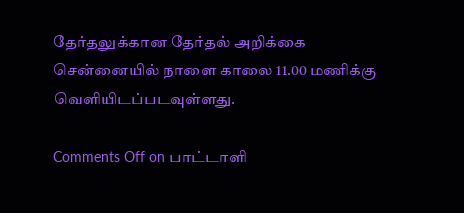தேர்தலுக்கான தேர்தல் அறிக்கை சென்னையில் நாளை காலை 11.00 மணிக்கு வெளியிடப்படவுள்ளது.

Comments Off on பாட்டாளி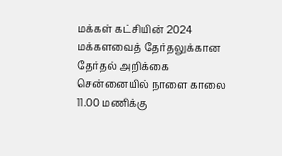மக்கள் கட்சியின் 2024 மக்களவைத் தேர்தலுக்கான தேர்தல் அறிக்கை சென்னையில் நாளை காலை 11.00 மணிக்கு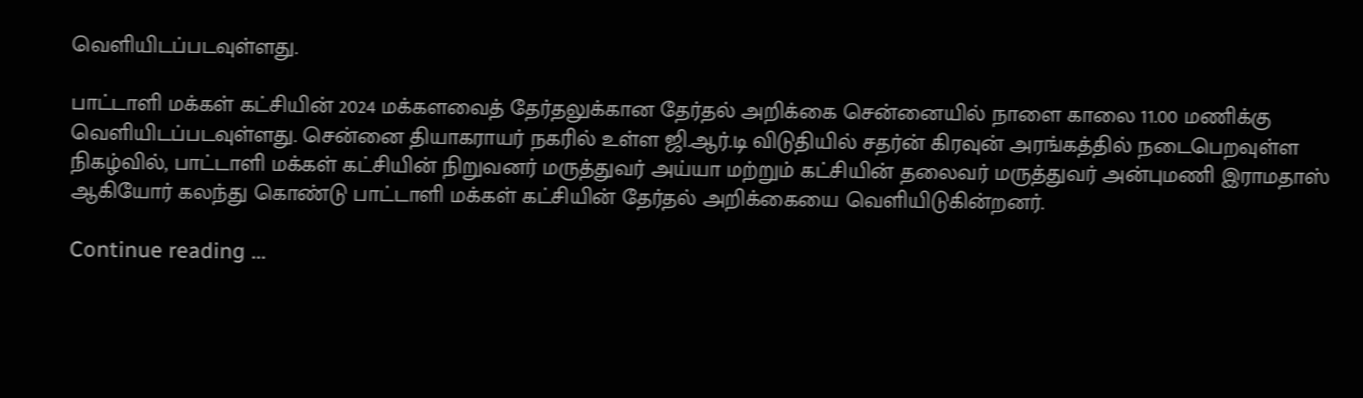வெளியிடப்படவுள்ளது.

பாட்டாளி மக்கள் கட்சியின் 2024 மக்களவைத் தேர்தலுக்கான தேர்தல் அறிக்கை சென்னையில் நாளை காலை 11.00 மணிக்கு வெளியிடப்படவுள்ளது. சென்னை தியாகராயர் நகரில் உள்ள ஜி.ஆர்.டி விடுதியில் சதர்ன் கிரவுன் அரங்கத்தில் நடைபெறவுள்ள நிகழ்வில், பாட்டாளி மக்கள் கட்சியின் நிறுவனர் மருத்துவர் அய்யா மற்றும் கட்சியின் தலைவர் மருத்துவர் அன்புமணி இராமதாஸ் ஆகியோர் கலந்து கொண்டு பாட்டாளி மக்கள் கட்சியின் தேர்தல் அறிக்கையை வெளியிடுகின்றனர்.

Continue reading …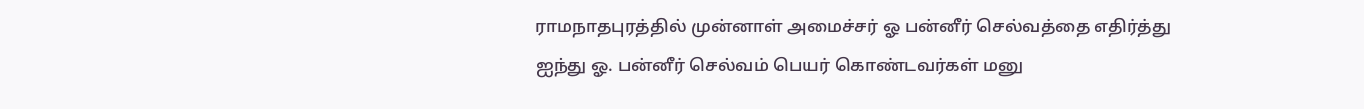ராமநாதபுரத்தில் முன்னாள் அமைச்சர் ஓ பன்னீர் செல்வத்தை எதிர்த்து ஐந்து ஓ. பன்னீர் செல்வம் பெயர் கொண்டவர்கள் மனு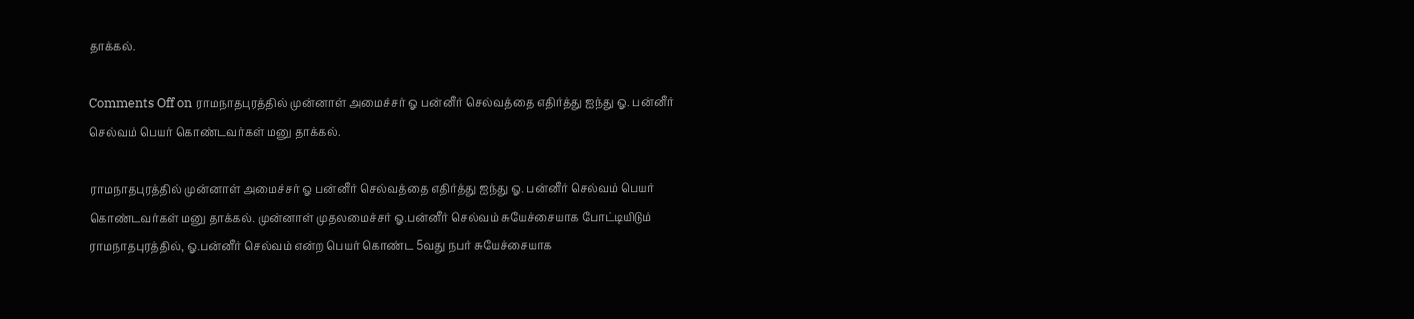தாக்கல்.

Comments Off on ராமநாதபுரத்தில் முன்னாள் அமைச்சர் ஓ பன்னீர் செல்வத்தை எதிர்த்து ஐந்து ஓ. பன்னீர் செல்வம் பெயர் கொண்டவர்கள் மனு தாக்கல்.

ராமநாதபுரத்தில் முன்னாள் அமைச்சர் ஓ பன்னீர் செல்வத்தை எதிர்த்து ஐந்து ஓ. பன்னீர் செல்வம் பெயர் கொண்டவர்கள் மனு தாக்கல். முன்னாள் முதலமைச்சர் ஓ.பன்னீர் செல்வம் சுயேச்சையாக போட்டியிடும் ராமநாதபுரத்தில், ஓ.பன்னீர் செல்வம் என்ற பெயர் கொண்ட 5வது நபர் சுயேச்சையாக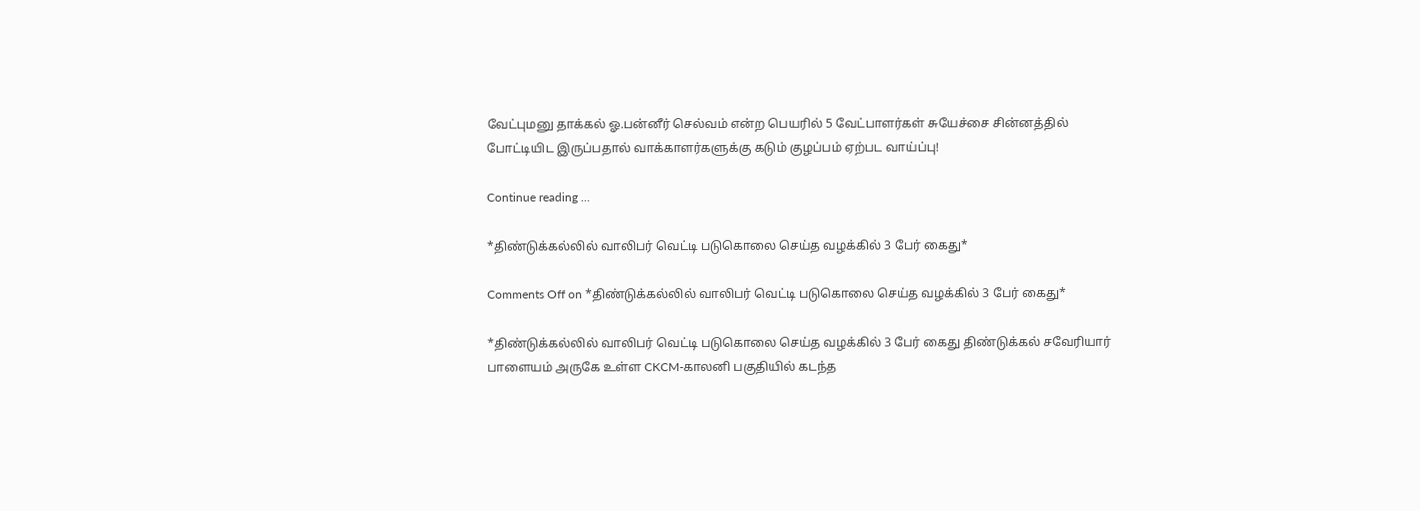வேட்புமனு தாக்கல் ஓ.பன்னீர் செல்வம் என்ற பெயரில் 5 வேட்பாளர்கள் சுயேச்சை சின்னத்தில் போட்டியிட இருப்பதால் வாக்காளர்களுக்கு கடும் குழப்பம் ஏற்பட வாய்ப்பு!

Continue reading …

*திண்டுக்கல்லில் வாலிபர் வெட்டி படுகொலை செய்த வழக்கில் 3 பேர் கைது*

Comments Off on *திண்டுக்கல்லில் வாலிபர் வெட்டி படுகொலை செய்த வழக்கில் 3 பேர் கைது*

*திண்டுக்கல்லில் வாலிபர் வெட்டி படுகொலை செய்த வழக்கில் 3 பேர் கைது திண்டுக்கல் சவேரியார் பாளையம் அருகே உள்ள CKCM-காலனி பகுதியில் கடந்த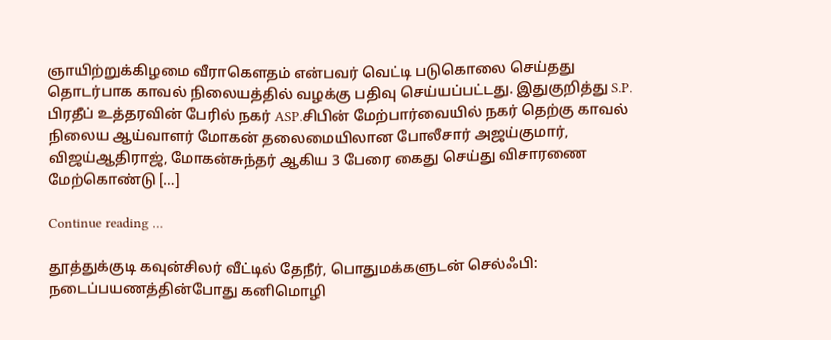ஞாயிற்றுக்கிழமை வீராகௌதம் என்பவர் வெட்டி படுகொலை செய்தது தொடர்பாக காவல் நிலையத்தில் வழக்கு பதிவு செய்யப்பட்டது. இதுகுறித்து S.P. பிரதீப் உத்தரவின் பேரில் நகர் ASP.சிபின் மேற்பார்வையில் நகர் தெற்கு காவல் நிலைய ஆய்வாளர் மோகன் தலைமையிலான போலீசார் அஜய்குமார், விஜய்ஆதிராஜ், மோகன்சுந்தர் ஆகிய 3 பேரை கைது செய்து விசாரணை மேற்கொண்டு […]

Continue reading …

தூத்துக்குடி கவுன்சிலர் வீட்டில் தேநீர், பொதுமக்களுடன் செல்ஃபி: நடைப்பயணத்தின்போது கனிமொழி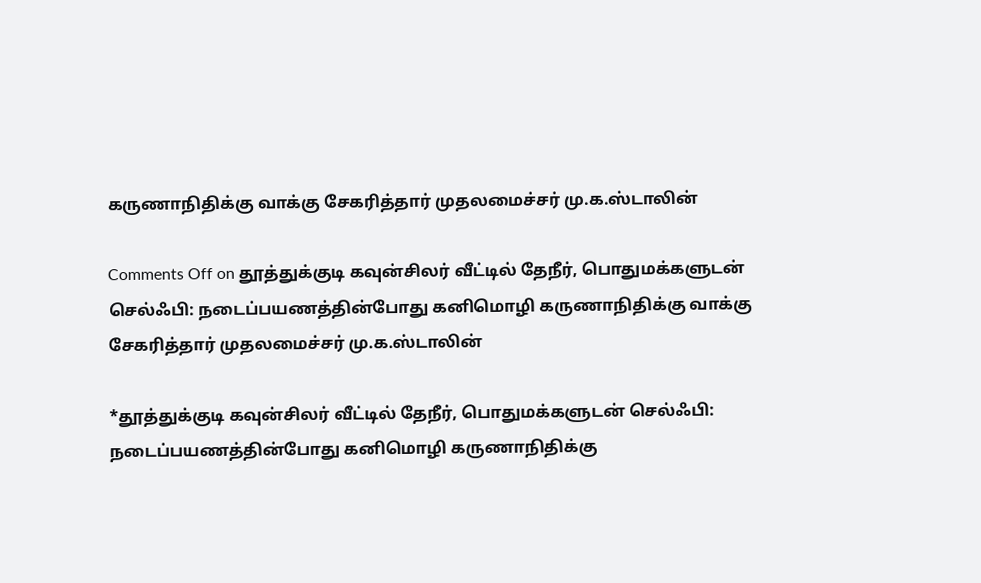கருணாநிதிக்கு வாக்கு சேகரித்தார் முதலமைச்சர் மு.க.ஸ்டாலின்

Comments Off on தூத்துக்குடி கவுன்சிலர் வீட்டில் தேநீர், பொதுமக்களுடன் செல்ஃபி: நடைப்பயணத்தின்போது கனிமொழி கருணாநிதிக்கு வாக்கு சேகரித்தார் முதலமைச்சர் மு.க.ஸ்டாலின்

*தூத்துக்குடி கவுன்சிலர் வீட்டில் தேநீர், பொதுமக்களுடன் செல்ஃபி: நடைப்பயணத்தின்போது கனிமொழி கருணாநிதிக்கு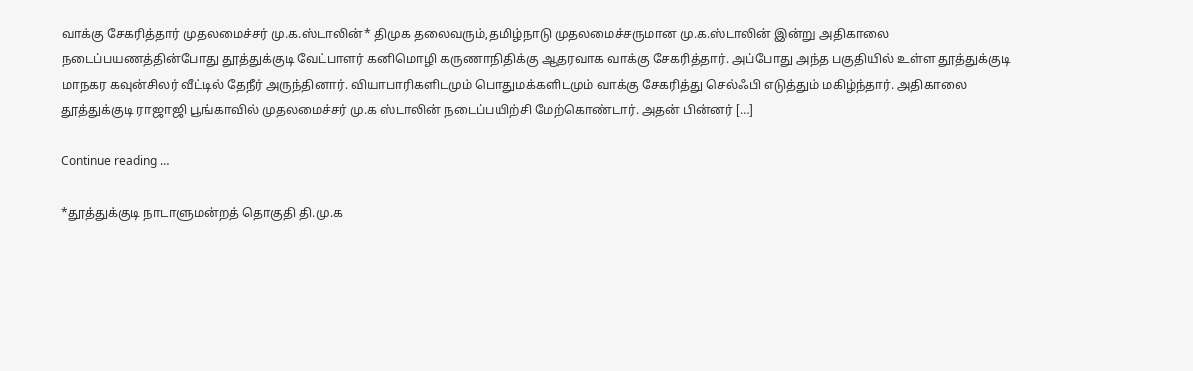வாக்கு சேகரித்தார் முதலமைச்சர் மு.க.ஸ்டாலின்* திமுக தலைவரும்,தமிழ்நாடு முதலமைச்சருமான மு.க.ஸ்டாலின் இன்று அதிகாலை நடைப்பயணத்தின்போது தூத்துக்குடி வேட்பாளர் கனிமொழி கருணாநிதிக்கு ஆதரவாக வாக்கு சேகரித்தார். அப்போது அந்த பகுதியில் உள்ள தூத்துக்குடி மாநகர கவுன்சிலர் வீட்டில் தேநீர் அருந்தினார். வியாபாரிகளிடமும் பொதுமக்களிடமும் வாக்கு சேகரித்து செல்ஃபி எடுத்தும் மகிழ்ந்தார். அதிகாலை தூத்துக்குடி ராஜாஜி பூங்காவில் முதலமைச்சர் மு.க ஸ்டாலின் நடைப்பயிற்சி மேற்கொண்டார். அதன் பின்னர் […]

Continue reading …

*தூத்துக்குடி நாடாளுமன்றத் தொகுதி தி.மு.க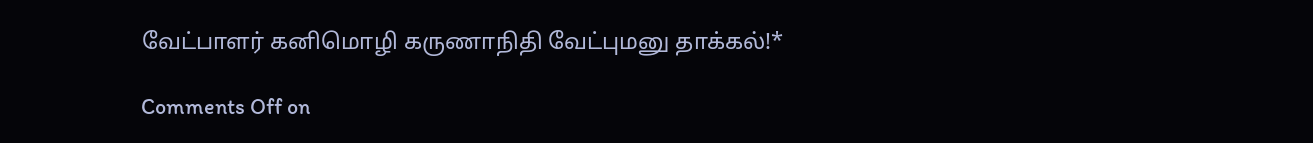வேட்பாளர் கனிமொழி கருணாநிதி வேட்புமனு தாக்கல்!*

Comments Off on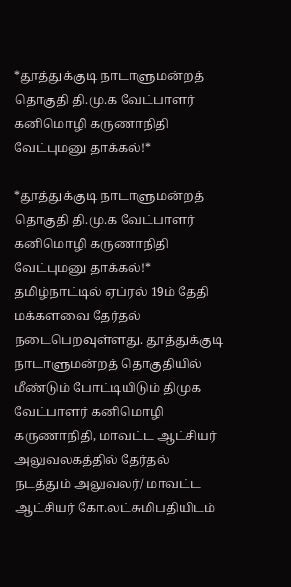*தூத்துக்குடி நாடாளுமன்றத் தொகுதி தி.மு.க வேட்பாளர் கனிமொழி கருணாநிதி வேட்புமனு தாக்கல்!*

*தூத்துக்குடி நாடாளுமன்றத் தொகுதி தி.மு.க வேட்பாளர் கனிமொழி கருணாநிதி வேட்புமனு தாக்கல்!* தமிழ்நாட்டில் ஏப்ரல் 19ம் தேதி மக்களவை தேர்தல் நடைபெறவுள்ளது. தூத்துக்குடி நாடாளுமன்றத் தொகுதியில் மீண்டும் போட்டியிடும் திமுக வேட்பாளர் கனிமொழி கருணாநிதி, மாவட்ட ஆட்சியர் அலுவலகத்தில் தேர்தல் நடத்தும் அலுவலர்/ மாவட்ட ஆட்சியர் கோ.லட்சுமிபதியிடம்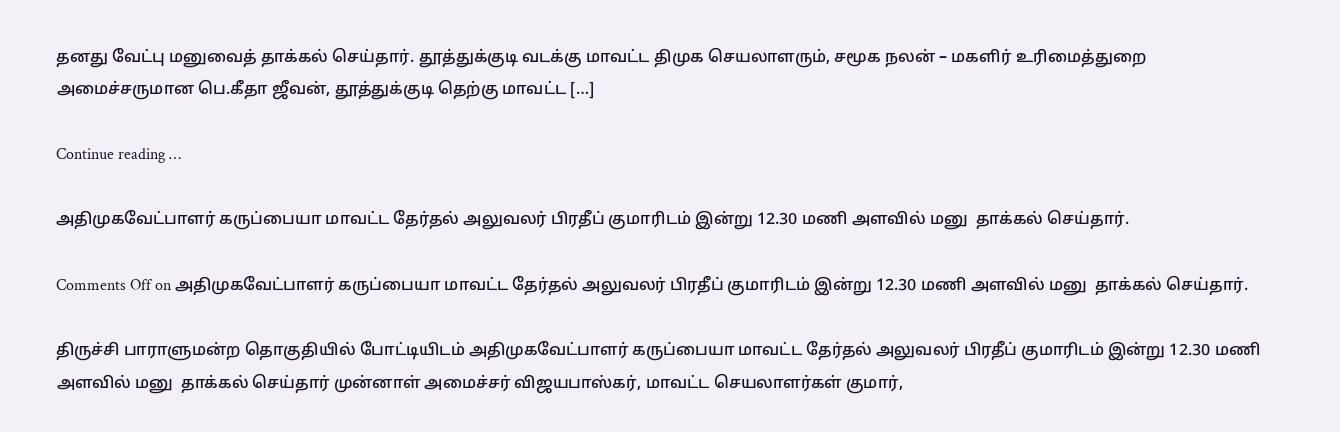தனது வேட்பு மனுவைத் தாக்கல் செய்தார். தூத்துக்குடி வடக்கு மாவட்ட திமுக செயலாளரும், சமூக நலன் – மகளிர் உரிமைத்துறை அமைச்சருமான பெ.கீதா ஜீவன், தூத்துக்குடி தெற்கு மாவட்ட […]

Continue reading …

அதிமுகவேட்பாளர் கருப்பையா மாவட்ட தேர்தல் அலுவலர் பிரதீப் குமாரிடம் இன்று 12.30 மணி அளவில் மனு  தாக்கல் செய்தார்.

Comments Off on அதிமுகவேட்பாளர் கருப்பையா மாவட்ட தேர்தல் அலுவலர் பிரதீப் குமாரிடம் இன்று 12.30 மணி அளவில் மனு  தாக்கல் செய்தார்.

திருச்சி பாராளுமன்ற தொகுதியில் போட்டியிடம் அதிமுகவேட்பாளர் கருப்பையா மாவட்ட தேர்தல் அலுவலர் பிரதீப் குமாரிடம் இன்று 12.30 மணி அளவில் மனு  தாக்கல் செய்தார் முன்னாள் அமைச்சர் விஜயபாஸ்கர், மாவட்ட செயலாளர்கள் குமார்,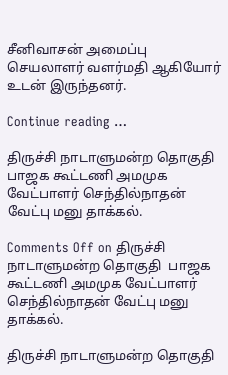சீனிவாசன் அமைப்பு செயலாளர் வளர்மதி ஆகியோர் உடன் இருந்தனர்.

Continue reading …

திருச்சி நாடாளுமன்ற தொகுதி  பாஜக கூட்டணி அமமுக வேட்பாளர் செந்தில்நாதன் வேட்பு மனு தாக்கல்.

Comments Off on திருச்சி நாடாளுமன்ற தொகுதி  பாஜக கூட்டணி அமமுக வேட்பாளர் செந்தில்நாதன் வேட்பு மனு தாக்கல்.

திருச்சி நாடாளுமன்ற தொகுதி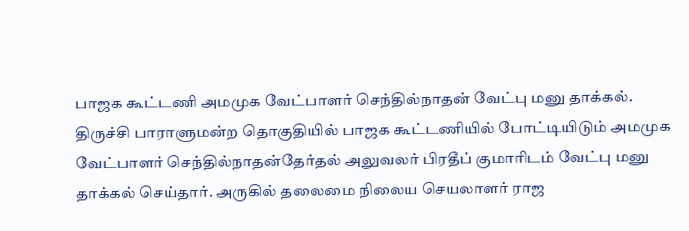பாஜக கூட்டணி அமமுக வேட்பாளர் செந்தில்நாதன் வேட்பு மனு தாக்கல். திருச்சி பாராளுமன்ற தொகுதியில் பாஜக கூட்டணியில் போட்டியிடும் அமமுக வேட்பாளர் செந்தில்நாதன்தேர்தல் அலுவலர் பிரதீப் குமாரிடம் வேட்பு மனு தாக்கல் செய்தார். அருகில் தலைமை நிலைய செயலாளர் ராஜ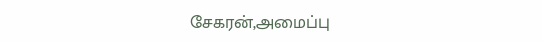சேகரன்,அமைப்பு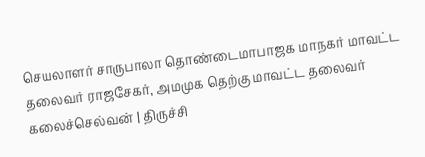செயலாளர் சாருபாலா தொண்டைமாபாஜக மாநகர் மாவட்ட தலைவர் ராஜசேகர், அமமுக தெற்கு மாவட்ட தலைவர் கலைச்செல்வன் | திருச்சி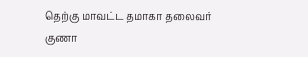தெற்கு மாவட்ட தமாகா தலைவர் குணா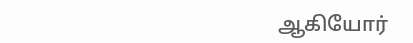ஆகியோர்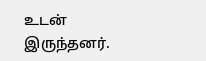உடன் இருந்தனர்.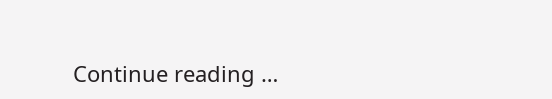Continue reading …